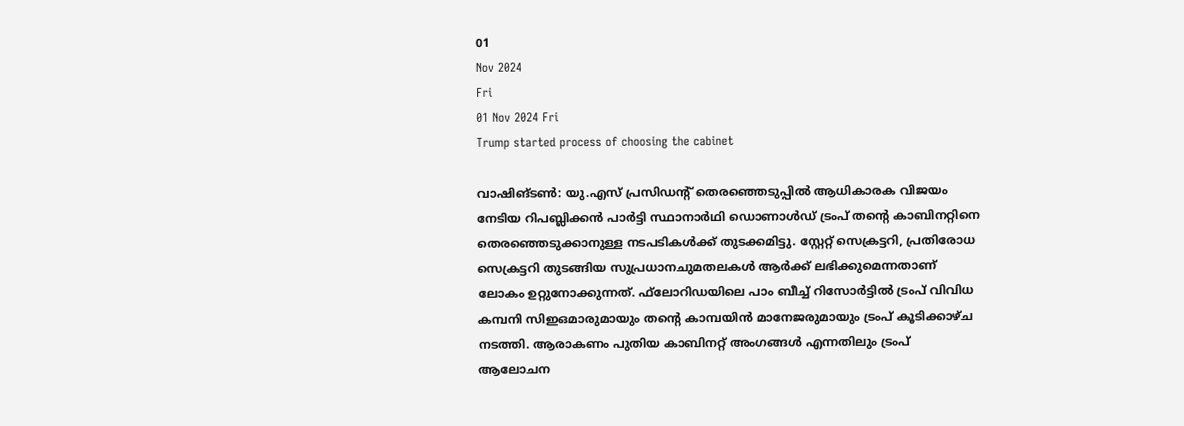01
Nov 2024
Fri
01 Nov 2024 Fri
Trump started process of choosing the cabinet

വാഷിങ്ടണ്‍: യു.എസ് പ്രസിഡന്റ് തെരഞ്ഞെടുപ്പില്‍ ആധികാരക വിജയം നേടിയ റിപബ്ലിക്കന്‍ പാര്‍ട്ടി സ്ഥാനാര്‍ഥി ഡൊണാള്‍ഡ് ട്രംപ് തന്റെ കാബിനറ്റിനെ തെരഞ്ഞെടുക്കാനുള്ള നടപടികള്‍ക്ക് തുടക്കമിട്ടു. സ്റ്റേറ്റ് സെക്രട്ടറി, പ്രതിരോധ സെക്രട്ടറി തുടങ്ങിയ സുപ്രധാനചുമതലകള്‍ ആര്‍ക്ക് ലഭിക്കുമെന്നതാണ് ലോകം ഉറ്റുനോക്കുന്നത്. ഫ്‌ലോറിഡയിലെ പാം ബീച്ച് റിസോര്‍ട്ടില്‍ ട്രംപ് വിവിധ കമ്പനി സിഇഒമാരുമായും തന്റെ കാമ്പയിന്‍ മാനേജരുമായും ട്രംപ് കൂടിക്കാഴ്ച നടത്തി. ആരാകണം പുതിയ കാബിനറ്റ് അംഗങ്ങള്‍ എന്നതിലും ട്രംപ് ആലോചന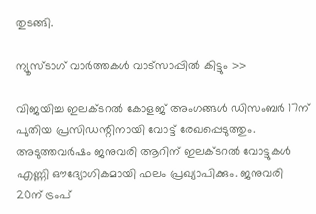തുടങ്ങി.

ന്യൂസ്ടാഗ് വാര്‍ത്തകള്‍ വാട്‌സാപ്പില്‍ കിട്ടും >>

വിജയിച്ച ഇലക്ടറല്‍ കോളജ് അംഗങ്ങള്‍ ഡിസംബര്‍ 17ന് പുതിയ പ്രസിഡന്റിനായി വോട്ട് രേഖപ്പെടുത്തും. അടുത്തവര്‍ഷം ജനുവരി ആറിന് ഇലക്ടറല്‍ വോട്ടുകള്‍ എണ്ണി ഔദ്യോഗികമായി ഫലം പ്രഖ്യാപിക്കും. ജനുവരി 20ന് ട്രംപ്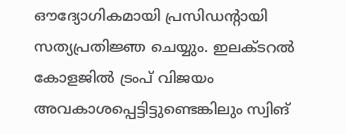ഔദ്യോഗികമായി പ്രസിഡന്റായി സത്യപ്രതിജ്ഞ ചെയ്യും. ഇലക്ടറല്‍ കോളജില്‍ ട്രംപ് വിജയം അവകാശപ്പെട്ടിട്ടുണ്ടെങ്കിലും സ്വിങ്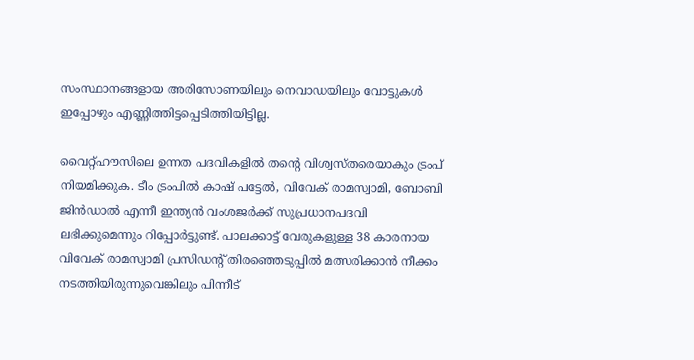സംസ്ഥാനങ്ങളായ അരിസോണയിലും നെവാഡയിലും വോട്ടുകള്‍ ഇപ്പോഴും എണ്ണിത്തിട്ടപ്പെടിത്തിയിട്ടില്ല.

വൈറ്റ്ഹൗസിലെ ഉന്നത പദവികളില്‍ തന്റെ വിശ്വസ്തരെയാകും ട്രംപ് നിയമിക്കുക. ടീം ട്രംപില്‍ കാഷ് പട്ടേല്‍, വിവേക് രാമസ്വാമി, ബോബി ജിന്‍ഡാല്‍ എന്നീ ഇന്ത്യന്‍ വംശജര്‍ക്ക് സുപ്രധാനപദവി ലഭിക്കുമെന്നും റിപ്പോര്‍ട്ടുണ്ട്. പാലക്കാട്ട് വേരുകളുള്ള 38 കാരനായ വിവേക് രാമസ്വാമി പ്രസിഡന്റ് തിരഞ്ഞെടുപ്പില്‍ മത്സരിക്കാന്‍ നീക്കം നടത്തിയിരുന്നുവെങ്കിലും പിന്നീട്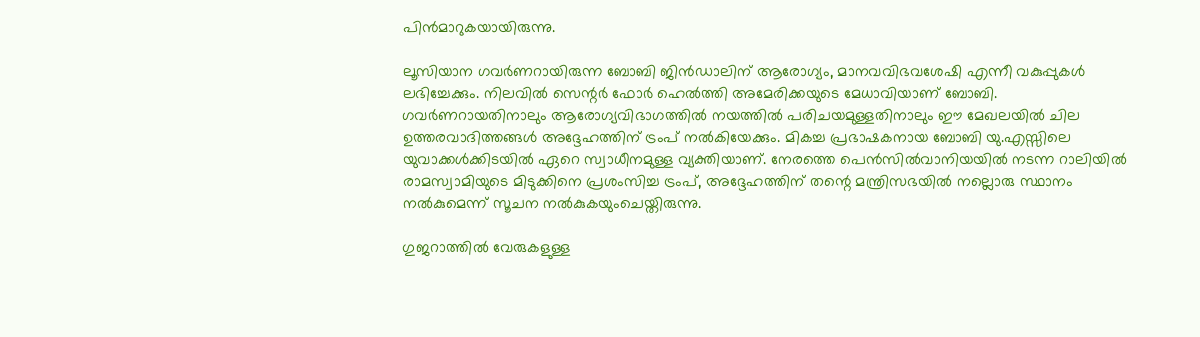പിന്‍മാറുകയായിരുന്നു.

ലൂസിയാന ഗവര്‍ണറായിരുന്ന ബോബി ജിന്‍ഡാലിന് ആരോഗ്യം, മാനവവിഭവശേഷി എന്നീ വകുപ്പുകള്‍ ലഭിച്ചേക്കും. നിലവില്‍ സെന്റര്‍ ഫോര്‍ ഹെല്‍ത്തി അമേരിക്കയുടെ മേധാവിയാണ് ബോബി. ഗവര്‍ണറായതിനാലും ആരോഗ്യവിഭാഗത്തില്‍ നയത്തില്‍ പരിചയമുള്ളതിനാലും ഈ മേഖലയില്‍ ചില ഉത്തരവാദിത്തങ്ങള്‍ അദ്ദേഹത്തിന് ട്രംപ് നല്‍കിയേക്കും. മികച്ച പ്രഭാഷകനായ ബോബി യു.എസ്സിലെ യുവാക്കള്‍ക്കിടയില്‍ ഏറെ സ്വാധീനമുള്ള വ്യക്തിയാണ്. നേരത്തെ പെന്‍സില്‍വാനിയയില്‍ നടന്ന റാലിയില്‍ രാമസ്വാമിയുടെ മിടുക്കിനെ പ്രശംസിച്ച ട്രംപ്, അദ്ദേഹത്തിന് തന്റെ മന്ത്രിസഭയില്‍ നല്ലൊരു സ്ഥാനം നല്‍കുമെന്ന് സൂചന നല്‍കുകയുംചെയ്തിരുന്നു.

ഗുജറാത്തില്‍ വേരുകളുള്ള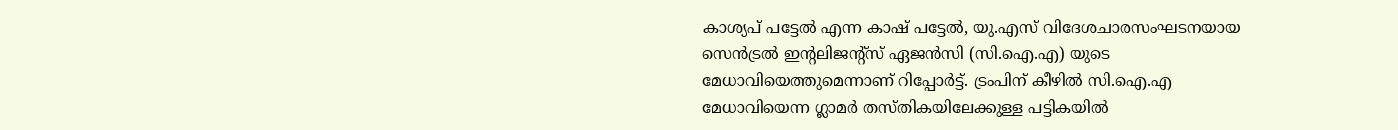കാശ്യപ് പട്ടേല്‍ എന്ന കാഷ് പട്ടേല്‍, യു.എസ് വിദേശചാരസംഘടനയായ സെന്‍ട്രല്‍ ഇന്റലിജന്റ്‌സ് ഏജന്‍സി (സി.ഐ.എ) യുടെ മേധാവിയെത്തുമെന്നാണ് റിപ്പോര്‍ട്ട്. ട്രംപിന് കീഴില്‍ സി.ഐ.എ മേധാവിയെന്ന ഗ്ലാമര്‍ തസ്തികയിലേക്കുള്ള പട്ടികയില്‍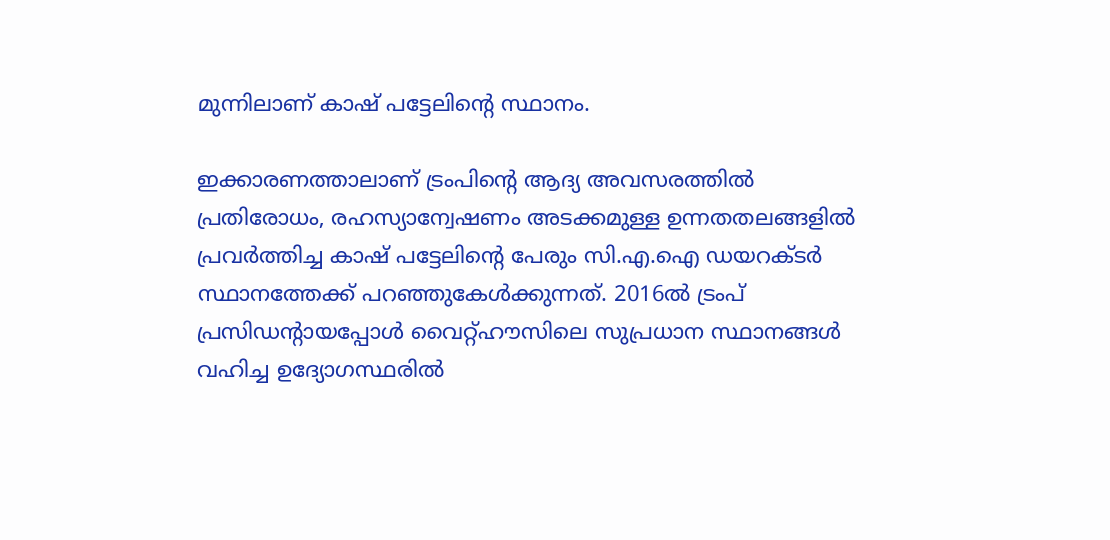മുന്നിലാണ് കാഷ് പട്ടേലിന്റെ സ്ഥാനം.

ഇക്കാരണത്താലാണ് ട്രംപിന്റെ ആദ്യ അവസരത്തില്‍ പ്രതിരോധം, രഹസ്യാന്വേഷണം അടക്കമുള്ള ഉന്നതതലങ്ങളില്‍ പ്രവര്‍ത്തിച്ച കാഷ് പട്ടേലിന്റെ പേരും സി.എ.ഐ ഡയറക്ടര്‍ സ്ഥാനത്തേക്ക് പറഞ്ഞുകേള്‍ക്കുന്നത്. 2016ല്‍ ട്രംപ് പ്രസിഡന്റായപ്പോള്‍ വൈറ്റ്ഹൗസിലെ സുപ്രധാന സ്ഥാനങ്ങള്‍ വഹിച്ച ഉദ്യോഗസ്ഥരില്‍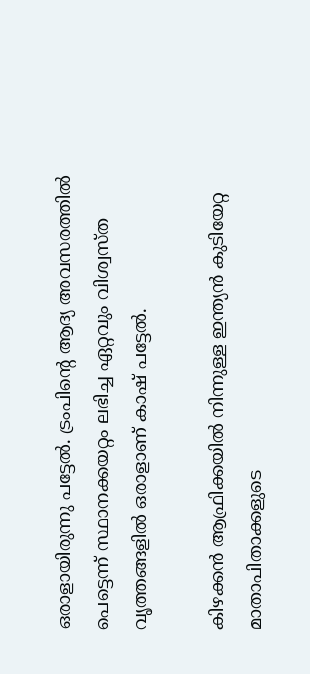ഒരാളായിരുന്നു പട്ടേല്‍. ട്രംപിന്റെ ആദ്യ അവസരത്തില്‍ പെട്ടെന്ന് സ്ഥാനക്കയറ്റം ലഭിച്ച ഏറ്റവും വിശ്വസ്ത വൃത്തങ്ങളില്‍ ഒരാളാണ് കാഷ് പട്ടേല്‍.

കിഴക്കന്‍ ആഫ്രിക്കയില്‍ നിന്നുള്ള ഇന്ത്യന്‍ കുടിയേറ്റ മാതാപിതാക്കളുടെ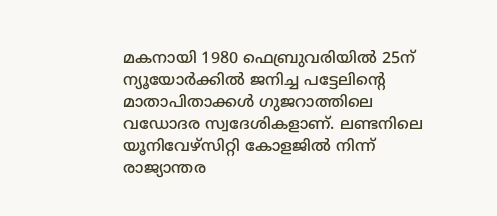മകനായി 1980 ഫെബ്രുവരിയില്‍ 25ന് ന്യൂയോര്‍ക്കില്‍ ജനിച്ച പട്ടേലിന്റെ മാതാപിതാക്കള്‍ ഗുജറാത്തിലെ വഡോദര സ്വദേശികളാണ്. ലണ്ടനിലെ യൂനിവേഴ്‌സിറ്റി കോളജില്‍ നിന്ന് രാജ്യാന്തര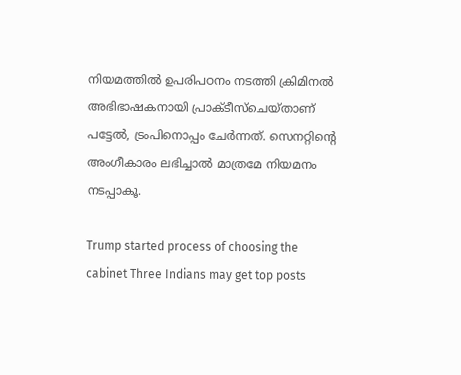നിയമത്തില്‍ ഉപരിപഠനം നടത്തി ക്രിമിനല്‍ അഭിഭാഷകനായി പ്രാക്ടീസ്‌ചെയ്താണ് പട്ടേല്‍, ട്രംപിനൊപ്പം ചേര്‍ന്നത്. സെനറ്റിന്റെ അംഗീകാരം ലഭിച്ചാല്‍ മാത്രമേ നിയമനം നടപ്പാകൂ.

Trump started process of choosing the cabinet Three Indians may get top posts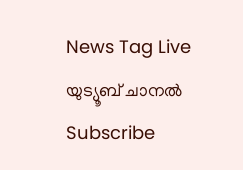News Tag Live യുട്യൂബ് ചാനല്‍ Subscribe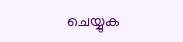ചെയ്യുക